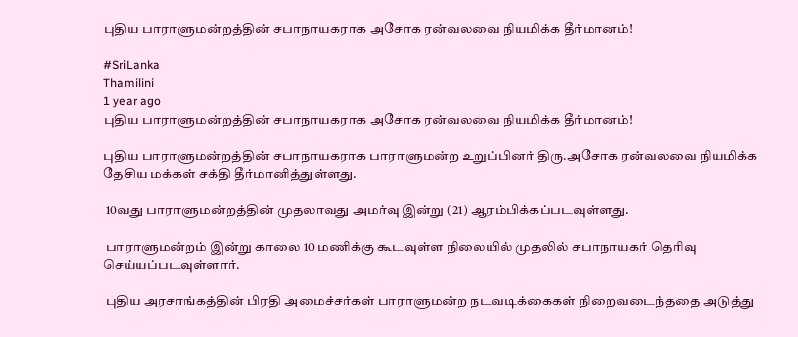புதிய பாராளுமன்றத்தின் சபாநாயகராக அசோக ரன்வலவை நியமிக்க தீர்மானம்!

#SriLanka
Thamilini
1 year ago
புதிய பாராளுமன்றத்தின் சபாநாயகராக அசோக ரன்வலவை நியமிக்க தீர்மானம்!

புதிய பாராளுமன்றத்தின் சபாநாயகராக பாராளுமன்ற உறுப்பினர் திரு.அசோக ரன்வலவை நியமிக்க தேசிய மக்கள் சக்தி தீர்மானித்துள்ளது.

 10வது பாராளுமன்றத்தின் முதலாவது அமர்வு இன்று (21) ஆரம்பிக்கப்படவுள்ளது.

 பாராளுமன்றம் இன்று காலை 10 மணிக்கு கூடவுள்ள நிலையில் முதலில் சபாநாயகர் தெரிவு செய்யப்படவுள்ளார்.

 புதிய அரசாங்கத்தின் பிரதி அமைச்சர்கள் பாராளுமன்ற நடவடிக்கைகள் நிறைவடைந்ததை அடுத்து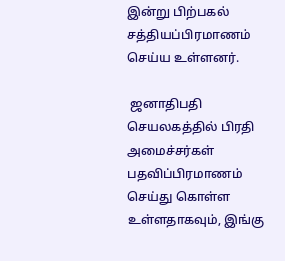இன்று பிற்பகல் சத்தியப்பிரமாணம் செய்ய உள்ளனர்.

 ஜனாதிபதி செயலகத்தில் பிரதி அமைச்சர்கள் பதவிப்பிரமாணம் செய்து கொள்ள உள்ளதாகவும், இங்கு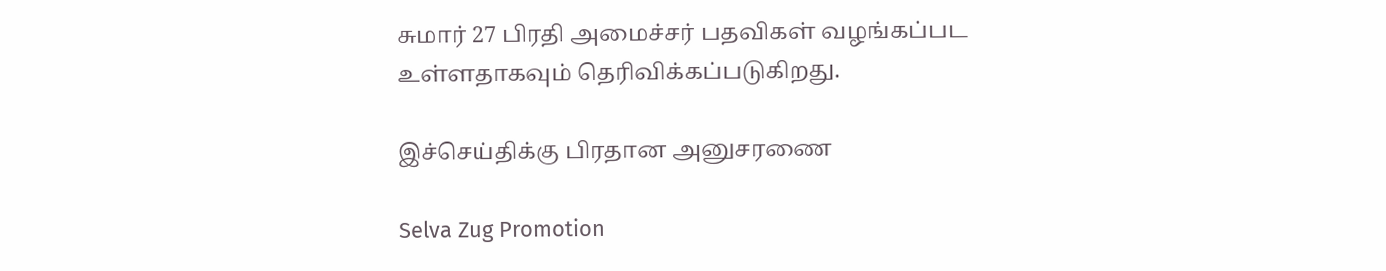சுமார் 27 பிரதி அமைச்சர் பதவிகள் வழங்கப்பட உள்ளதாகவும் தெரிவிக்கப்படுகிறது.

இச்செய்திக்கு பிரதான அனுசரணை

Selva Zug Promotion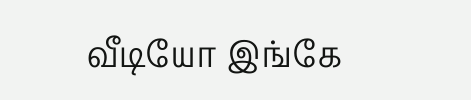வீடியோ இங்கே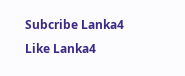Subcribe Lanka4
Like Lanka4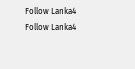Follow Lanka4
Follow Lanka4